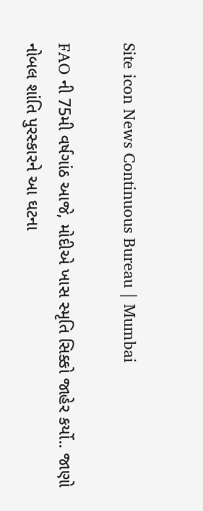Site icon News Continuous Bureau | Mumbai

FAO ની 75મી વર્ષગાંઠ આજે, મોદીએ ખાસ સ્મૃતિ સિક્કો જાહેર કર્યો.. જાણો નોબલ શાંતિ પુરસ્કારને આ ઘટના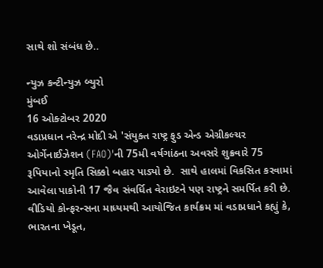સાથે શો સંબંધ છે..

ન્યુઝ કન્ટીન્યુઝ બ્યુરો
મુંબઈ
16 ઓક્ટોબર 2020
વડાપ્રધાન નરેન્દ્ર મોદી એ 'સંયુક્ત રાષ્ટ્ર ફુડ એન્ડ એગ્રીકલ્ચર ઓર્ગેનાઈઝેશન (FAO)'ની 75મી વર્ષગાંઠના અવસરે શુક્રવારે 75 રૂપિયાનો સ્મૃતિ સિક્કો બહાર પાડ્યો છે.  સાથે હાલમાં વિકસિત કરવામાં આવેલા પાકોની 17 જૈવ સંવર્ધિત વેરાઇટને પણ રાષ્ટ્રને સમર્પિત કરી છે. વીડિયો કોન્ફરન્સના માધ્યમથી આયોજિત કાર્યક્રમ માં વડાપ્રધાને કહ્યું કે, ભારતના ખેડૂત,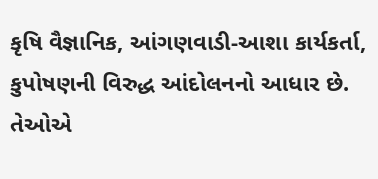કૃષિ વૈજ્ઞાનિક, આંગણવાડી-આશા કાર્યકર્તા, કુપોષણની વિરુદ્ધ આંદોલનનો આધાર છે. તેઓએ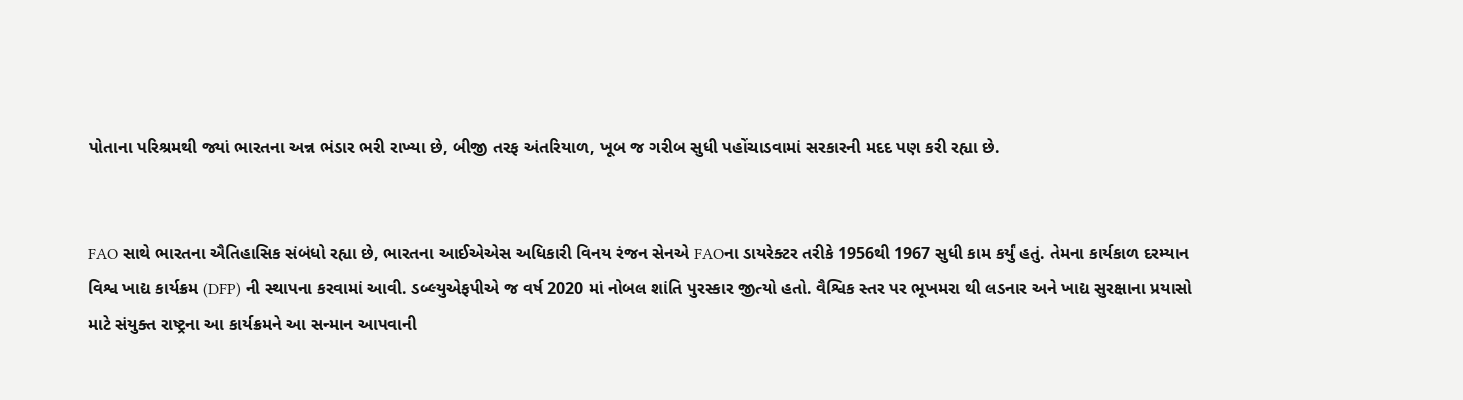પોતાના પરિશ્રમથી જ્યાં ભારતના અન્ન ભંડાર ભરી રાખ્યા છે, બીજી તરફ અંતરિયાળ, ખૂબ જ ગરીબ સુધી પહોંચાડવામાં સરકારની મદદ પણ કરી રહ્યા છે.


FAO સાથે ભારતના ઐતિહાસિક સંબંધો રહ્યા છે, ભારતના આઈએએસ અધિકારી વિનય રંજન સેનએ FAOના ડાયરેક્ટર તરીકે 1956થી 1967 સુધી કામ કર્યું હતું. તેમના કાર્યકાળ દરમ્યાન વિશ્વ ખાદ્ય કાર્યક્રમ (DFP) ની સ્થાપના કરવામાં આવી. ડબ્લ્યુએફપીએ જ વર્ષ 2020 માં નોબલ શાંતિ પુરસ્કાર જીત્યો હતો. વૈશ્વિક સ્તર પર ભૂખમરા થી લડનાર અને ખાદ્ય સુરક્ષાના પ્રયાસો માટે સંયુક્ત રાષ્ટ્રના આ કાર્યક્રમને આ સન્માન આપવાની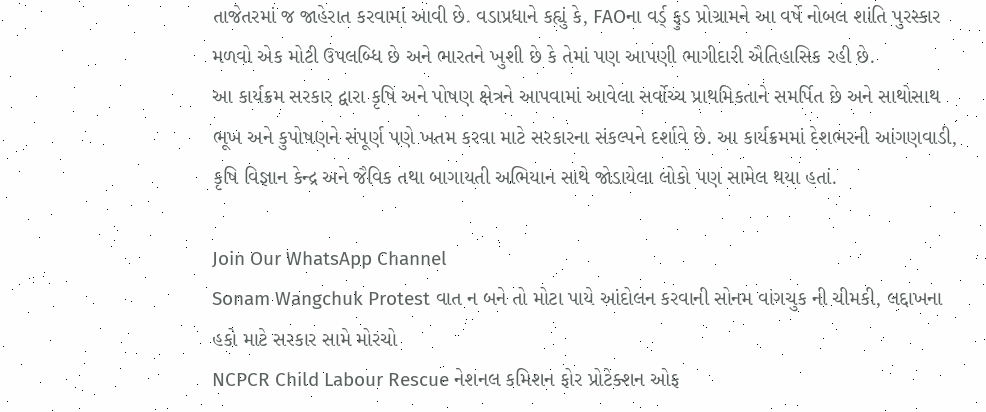તાજેતરમાં જ જાહેરાત કરવામાં આવી છે. વડાપ્રધાને કહ્યું કે, FAOના વર્ડ્ ફુડ પ્રોગ્રામને આ વર્ષે નોબલ શાંતિ પુરસ્કાર મળવો એક મોટી ઉપલબ્ધિ છે અને ભારતને ખુશી છે કે તેમાં પણ આપણી ભાગીદારી ઐતિહાસિક રહી છે.
આ કાર્યક્રમ સરકાર દ્વારા કૃષિ અને પોષણ ક્ષેત્રને આપવામાં આવેલા સર્વોચ્ચ પ્રાથમિકતાને સમર્પિત છે અને સાથોસાથ ભૂખ અને કુપોષણને સંપૂર્ણ પણે ખતમ કરવા માટે સરકારના સંકલ્પને દર્શાવે છે. આ કાર્યક્રમમાં દેશભરની આંગણવાડી, કૃષિ વિજ્ઞાન કેન્દ્ર અને જૈવિક તથા બાગાયતી અભિયાન સાથે જોડાયેલા લોકો પણ સામેલ થયા હતાં.

Join Our WhatsApp Channel
Sonam Wangchuk Protest વાત ન બને તો મોટા પાયે આંદોલન કરવાની સોનમ વાંગચુક ની ચીમકી, લદ્દાખના હકો માટે સરકાર સામે મોરચો
NCPCR Child Labour Rescue નેશનલ કમિશન ફોર પ્રોટેક્શન ઓફ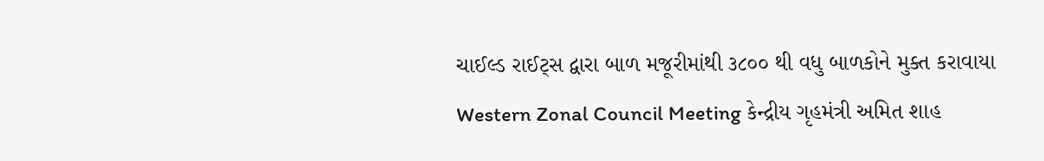ચાઈલ્ડ રાઈટ્સ દ્વારા બાળ મજૂરીમાંથી ૩૮૦૦ થી વધુ બાળકોને મુક્ત કરાવાયા
Western Zonal Council Meeting કેન્દ્રીય ગૃહમંત્રી અમિત શાહ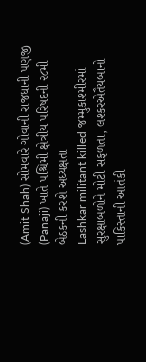(Amit Shah) સોમવારે ગોવાની રાજધાની પણજી (Panaji) ખાતે પશ્ચિમી ક્ષેત્રીય પરિષદની ૨૮મી બેઠકની કરશે અધ્યક્ષતા
Lashkar militant killed જમ્મુકાશ્મીરમાં સુરક્ષાબળોને મોટી સફળતા, લશ્કરએતૈયબાનો પાકિસ્તાની આતંકી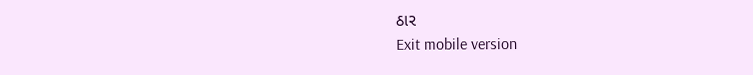ઠાર
Exit mobile version